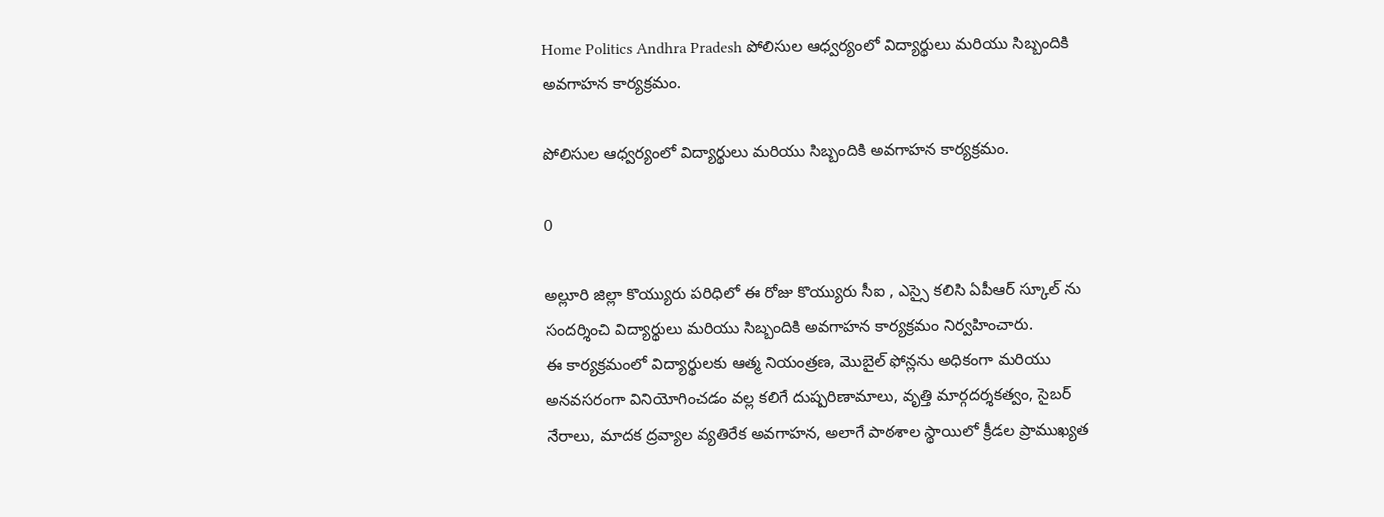Home Politics Andhra Pradesh పోలిసుల ఆధ్వర్యంలో విద్యార్థులు మరియు సిబ్బందికి అవగాహన కార్యక్రమం.

పోలిసుల ఆధ్వర్యంలో విద్యార్థులు మరియు సిబ్బందికి అవగాహన కార్యక్రమం.

0

అల్లూరి జిల్లా కొయ్యురు పరిధిలో ఈ రోజు కొయ్యురు సీఐ , ఎస్సై కలిసి ఏపీఆర్ స్కూల్ ను సందర్శించి విద్యార్థులు మరియు సిబ్బందికి అవగాహన కార్యక్రమం నిర్వహించారు.
ఈ కార్యక్రమంలో విద్యార్థులకు ఆత్మ నియంత్రణ, మొబైల్ ఫోన్లను అధికంగా మరియు అనవసరంగా వినియోగించడం వల్ల కలిగే దుష్పరిణామాలు, వృత్తి మార్గదర్శకత్వం, సైబర్ నేరాలు, మాదక ద్రవ్యాల వ్యతిరేక అవగాహన, అలాగే పాఠశాల స్థాయిలో క్రీడల ప్రాముఖ్యత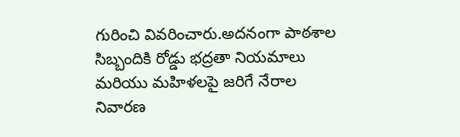గురించి వివరించారు.అదనంగా పాఠశాల సిబ్బందికి రోడ్డు భద్రతా నియమాలు మరియు మహిళలపై జరిగే నేరాల నివారణ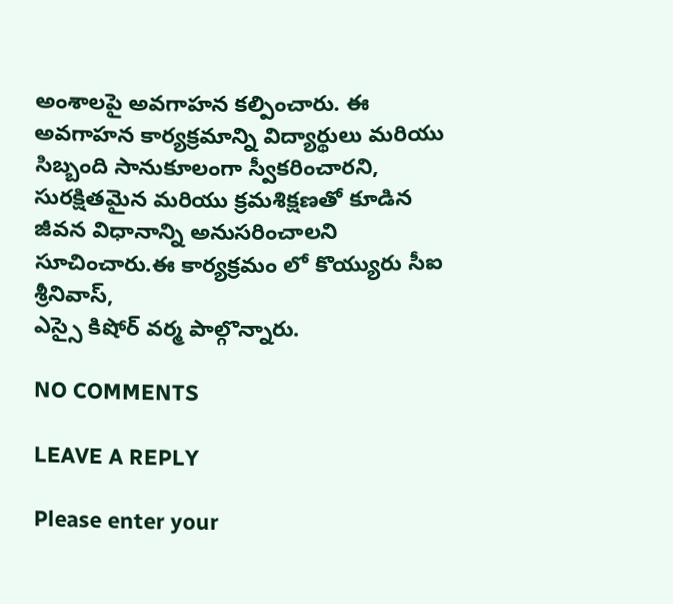అంశాలపై అవగాహన కల్పించారు. ఈ అవగాహన కార్యక్రమాన్ని విద్యార్థులు మరియు సిబ్బంది సానుకూలంగా స్వీకరించారని, సురక్షితమైన మరియు క్రమశిక్షణతో కూడిన జీవన విధానాన్ని అనుసరించాలని సూచించారు.ఈ కార్యక్రమం లో కొయ్యురు సీఐ శ్రీనివాస్,
ఎస్సై కిషోర్ వర్మ పాల్గొన్నారు.

NO COMMENTS

LEAVE A REPLY

Please enter your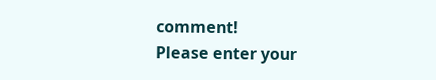comment!
Please enter your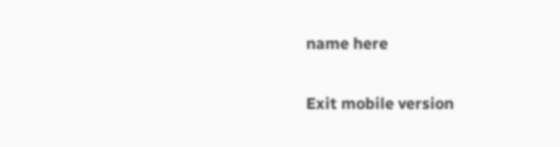name here

Exit mobile version